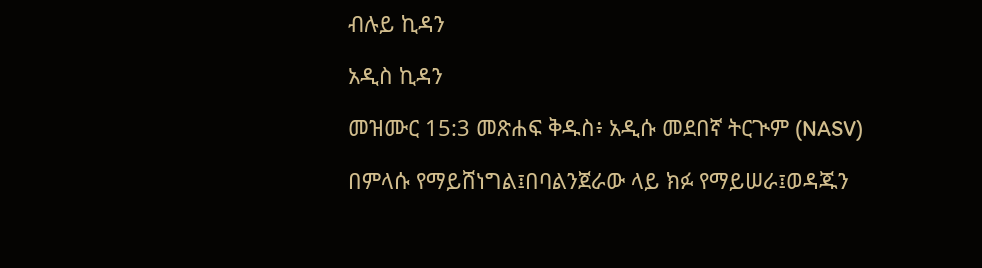ብሉይ ኪዳን

አዲስ ኪዳን

መዝሙር 15:3 መጽሐፍ ቅዱስ፥ አዲሱ መደበኛ ትርጒም (NASV)

በምላሱ የማይሸነግል፤በባልንጀራው ላይ ክፉ የማይሠራ፤ወዳጁን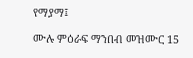የማያማ፤

ሙሉ ምዕራፍ ማንበብ መዝሙር 15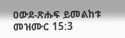ዐውደ-ጽሑፍ ይመልከቱ መዝሙር 15:3